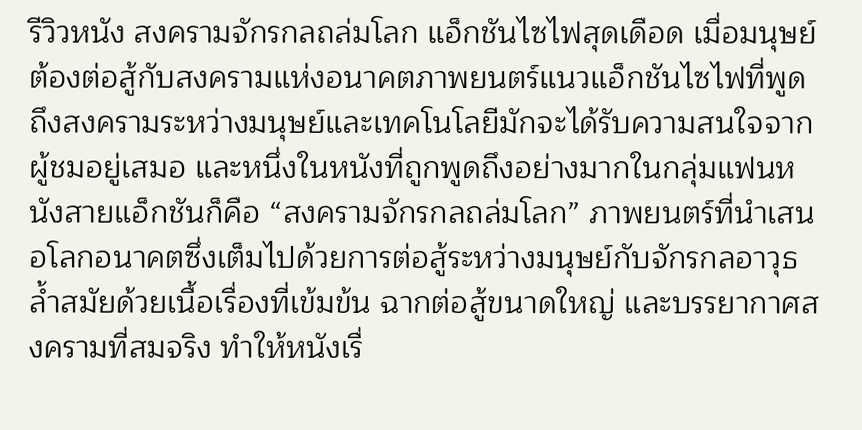รีวิวหนัง สงครามจักรกลถล่มโลก แอ็กชันไซไฟสุดเดือด เมื่อมนุษย์ต้องต่อสู้กับสงครามแห่งอนาคตภาพยนตร์แนวแอ็กชันไซไฟที่พูดถึงสงครามระหว่างมนุษย์และเทคโนโลยีมักจะได้รับความสนใจจากผู้ชมอยู่เสมอ และหนึ่งในหนังที่ถูกพูดถึงอย่างมากในกลุ่มแฟนหนังสายแอ็กชันก็คือ “สงครามจักรกลถล่มโลก” ภาพยนตร์ที่นำเสนอโลกอนาคตซึ่งเต็มไปด้วยการต่อสู้ระหว่างมนุษย์กับจักรกลอาวุธล้ำสมัยด้วยเนื้อเรื่องที่เข้มข้น ฉากต่อสู้ขนาดใหญ่ และบรรยากาศสงครามที่สมจริง ทำให้หนังเรื่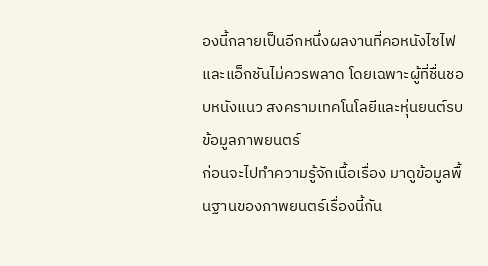องนี้กลายเป็นอีกหนึ่งผลงานที่คอหนังไซไฟและแอ็กชันไม่ควรพลาด โดยเฉพาะผู้ที่ชื่นชอบหนังแนว สงครามเทคโนโลยีและหุ่นยนต์รบ
ข้อมูลภาพยนตร์
ก่อนจะไปทำความรู้จักเนื้อเรื่อง มาดูข้อมูลพื้นฐานของภาพยนตร์เรื่องนี้กัน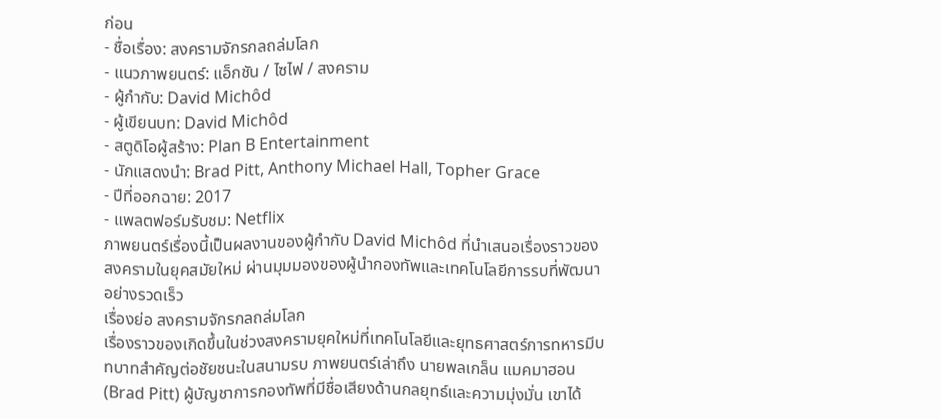ก่อน
- ชื่อเรื่อง: สงครามจักรกลถล่มโลก
- แนวภาพยนตร์: แอ็กชัน / ไซไฟ / สงคราม
- ผู้กำกับ: David Michôd
- ผู้เขียนบท: David Michôd
- สตูดิโอผู้สร้าง: Plan B Entertainment
- นักแสดงนำ: Brad Pitt, Anthony Michael Hall, Topher Grace
- ปีที่ออกฉาย: 2017
- แพลตฟอร์มรับชม: Netflix
ภาพยนตร์เรื่องนี้เป็นผลงานของผู้กำกับ David Michôd ที่นำเสนอเรื่องราวของสงครามในยุคสมัยใหม่ ผ่านมุมมองของผู้นำกองทัพและเทคโนโลยีการรบที่พัฒนาอย่างรวดเร็ว
เรื่องย่อ สงครามจักรกลถล่มโลก
เรื่องราวของเกิดขึ้นในช่วงสงครามยุคใหม่ที่เทคโนโลยีและยุทธศาสตร์การทหารมีบทบาทสำคัญต่อชัยชนะในสนามรบ ภาพยนตร์เล่าถึง นายพลเกล็น แมคมาฮอน (Brad Pitt) ผู้บัญชาการกองทัพที่มีชื่อเสียงด้านกลยุทธ์และความมุ่งมั่น เขาได้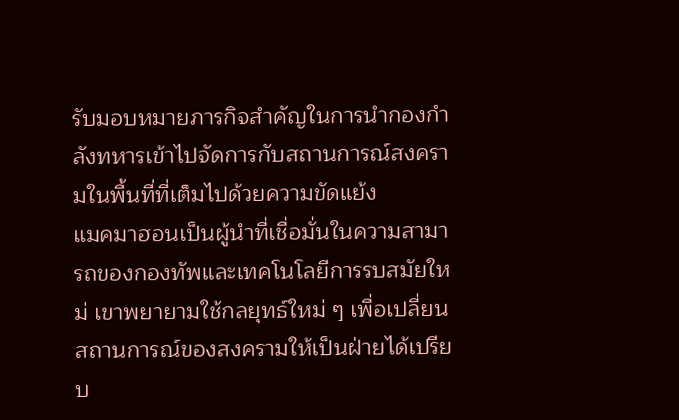รับมอบหมายภารกิจสำคัญในการนำกองกำลังทหารเข้าไปจัดการกับสถานการณ์สงครามในพื้นที่ที่เต็มไปด้วยความขัดแย้ง
แมคมาฮอนเป็นผู้นำที่เชื่อมั่นในความสามารถของกองทัพและเทคโนโลยีการรบสมัยใหม่ เขาพยายามใช้กลยุทธ์ใหม่ ๆ เพื่อเปลี่ยนสถานการณ์ของสงครามให้เป็นฝ่ายได้เปรียบ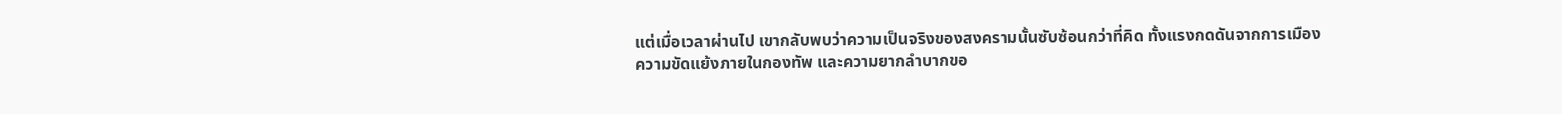แต่เมื่อเวลาผ่านไป เขากลับพบว่าความเป็นจริงของสงครามนั้นซับซ้อนกว่าที่คิด ทั้งแรงกดดันจากการเมือง ความขัดแย้งภายในกองทัพ และความยากลำบากขอ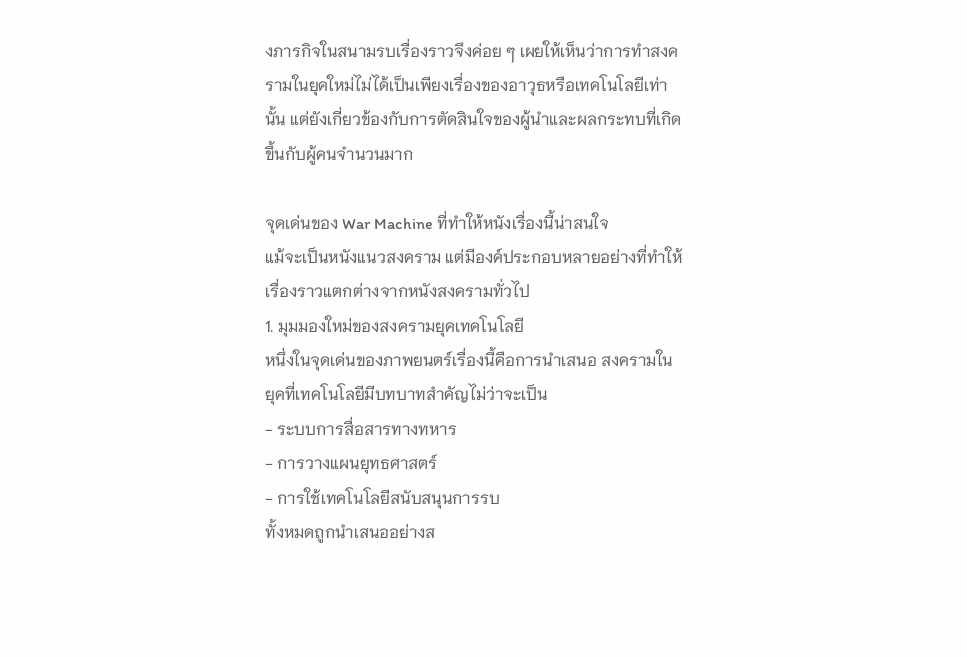งภารกิจในสนามรบเรื่องราวจึงค่อย ๆ เผยให้เห็นว่าการทำสงครามในยุคใหม่ไม่ได้เป็นเพียงเรื่องของอาวุธหรือเทคโนโลยีเท่านั้น แต่ยังเกี่ยวข้องกับการตัดสินใจของผู้นำและผลกระทบที่เกิดขึ้นกับผู้คนจำนวนมาก

จุดเด่นของ War Machine ที่ทำให้หนังเรื่องนี้น่าสนใจ
แม้จะเป็นหนังแนวสงคราม แต่มีองค์ประกอบหลายอย่างที่ทำให้เรื่องราวแตกต่างจากหนังสงครามทั่วไป
1. มุมมองใหม่ของสงครามยุคเทคโนโลยี
หนึ่งในจุดเด่นของภาพยนตร์เรื่องนี้คือการนำเสนอ สงครามในยุคที่เทคโนโลยีมีบทบาทสำคัญไม่ว่าจะเป็น
- ระบบการสื่อสารทางทหาร
- การวางแผนยุทธศาสตร์
- การใช้เทคโนโลยีสนับสนุนการรบ
ทั้งหมดถูกนำเสนออย่างส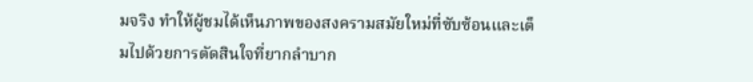มจริง ทำให้ผู้ชมได้เห็นภาพของสงครามสมัยใหม่ที่ซับซ้อนและเต็มไปด้วยการตัดสินใจที่ยากลำบาก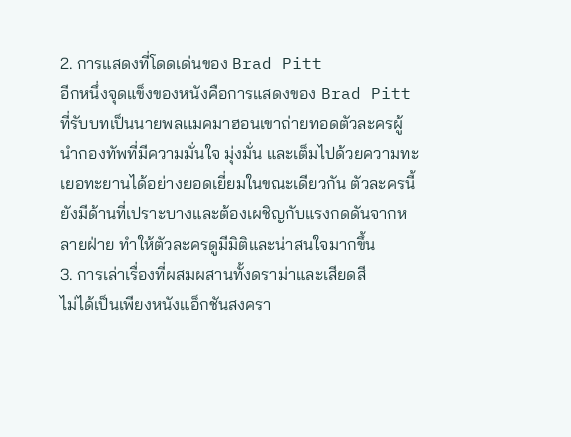2. การแสดงที่โดดเด่นของ Brad Pitt
อีกหนึ่งจุดแข็งของหนังคือการแสดงของ Brad Pitt ที่รับบทเป็นนายพลแมคมาฮอนเขาถ่ายทอดตัวละครผู้นำกองทัพที่มีความมั่นใจ มุ่งมั่น และเต็มไปด้วยความทะเยอทะยานได้อย่างยอดเยี่ยมในขณะเดียวกัน ตัวละครนี้ยังมีด้านที่เปราะบางและต้องเผชิญกับแรงกดดันจากหลายฝ่าย ทำให้ตัวละครดูมีมิติและน่าสนใจมากขึ้น
3. การเล่าเรื่องที่ผสมผสานทั้งดราม่าและเสียดสี
ไม่ได้เป็นเพียงหนังแอ็กชันสงครา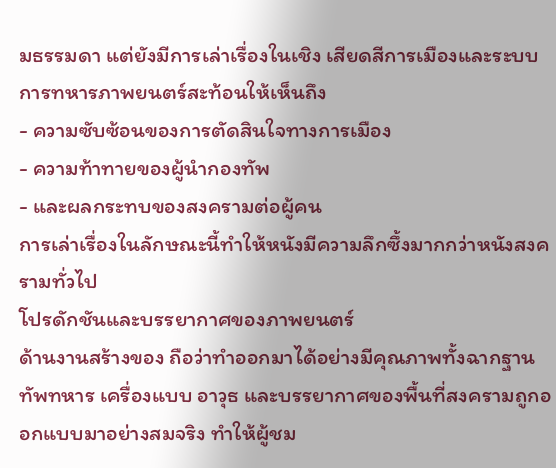มธรรมดา แต่ยังมีการเล่าเรื่องในเชิง เสียดสีการเมืองและระบบการทหารภาพยนตร์สะท้อนให้เห็นถึง
- ความซับซ้อนของการตัดสินใจทางการเมือง
- ความท้าทายของผู้นำกองทัพ
- และผลกระทบของสงครามต่อผู้คน
การเล่าเรื่องในลักษณะนี้ทำให้หนังมีความลึกซึ้งมากกว่าหนังสงครามทั่วไป
โปรดักชันและบรรยากาศของภาพยนตร์
ด้านงานสร้างของ ถือว่าทำออกมาได้อย่างมีคุณภาพทั้งฉากฐานทัพทหาร เครื่องแบบ อาวุธ และบรรยากาศของพื้นที่สงครามถูกออกแบบมาอย่างสมจริง ทำให้ผู้ชม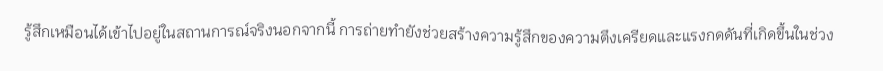รู้สึกเหมือนได้เข้าไปอยู่ในสถานการณ์จริงนอกจากนี้ การถ่ายทำยังช่วยสร้างความรู้สึกของความตึงเครียดและแรงกดดันที่เกิดขึ้นในช่วง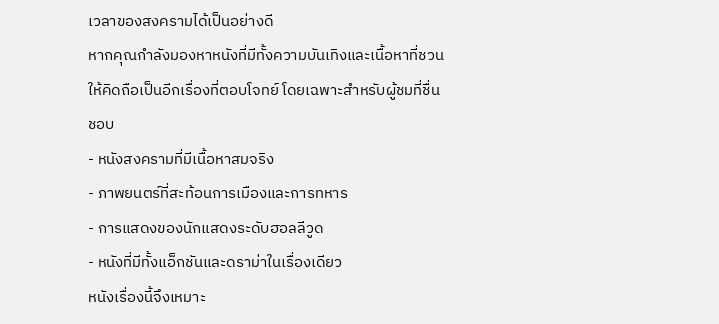เวลาของสงครามได้เป็นอย่างดี
หากคุณกำลังมองหาหนังที่มีทั้งความบันเทิงและเนื้อหาที่ชวนให้คิดถือเป็นอีกเรื่องที่ตอบโจทย์ โดยเฉพาะสำหรับผู้ชมที่ชื่นชอบ
- หนังสงครามที่มีเนื้อหาสมจริง
- ภาพยนตร์ที่สะท้อนการเมืองและการทหาร
- การแสดงของนักแสดงระดับฮอลลีวูด
- หนังที่มีทั้งแอ็กชันและดราม่าในเรื่องเดียว
หนังเรื่องนี้จึงเหมาะ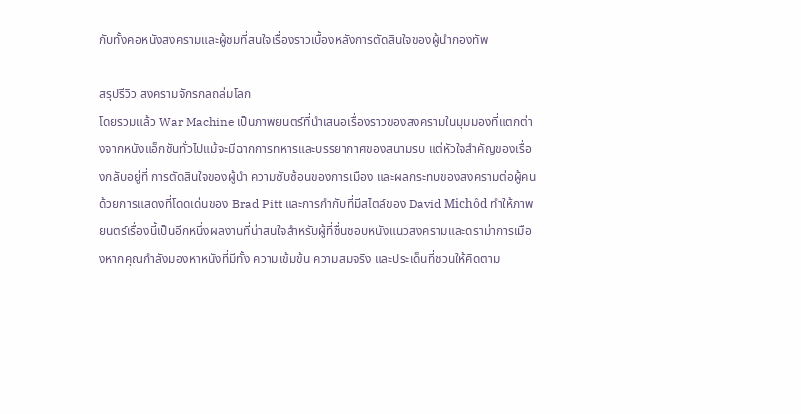กับทั้งคอหนังสงครามและผู้ชมที่สนใจเรื่องราวเบื้องหลังการตัดสินใจของผู้นำกองทัพ

สรุปรีวิว สงครามจักรกลถล่มโลก
โดยรวมแล้ว War Machine เป็นภาพยนตร์ที่นำเสนอเรื่องราวของสงครามในมุมมองที่แตกต่างจากหนังแอ็กชันทั่วไปแม้จะมีฉากการทหารและบรรยากาศของสนามรบ แต่หัวใจสำคัญของเรื่องกลับอยู่ที่ การตัดสินใจของผู้นำ ความซับซ้อนของการเมือง และผลกระทบของสงครามต่อผู้คนด้วยการแสดงที่โดดเด่นของ Brad Pitt และการกำกับที่มีสไตล์ของ David Michôd ทำให้ภาพยนตร์เรื่องนี้เป็นอีกหนึ่งผลงานที่น่าสนใจสำหรับผู้ที่ชื่นชอบหนังแนวสงครามและดราม่าการเมืองหากคุณกำลังมองหาหนังที่มีทั้ง ความเข้มข้น ความสมจริง และประเด็นที่ชวนให้คิดตาม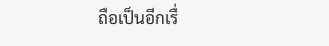ถือเป็นอีกเรื่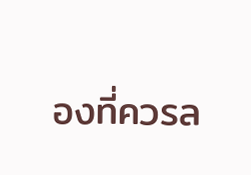องที่ควรล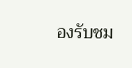องรับชม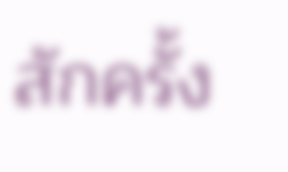สักครั้ง